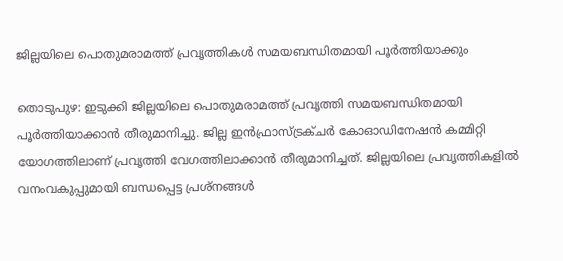ജില്ലയിലെ പൊതുമരാമത്ത് പ്രവൃത്തികൾ സമയബന്ധിതമായി പൂർത്തിയാക്കും

തൊടുപുഴ: ഇടുക്കി ജില്ലയിലെ പൊതുമരാമത്ത് പ്രവൃത്തി സമയബന്ധിതമായി പൂർത്തിയാക്കാൻ തീരുമാനിച്ചു. ജില്ല ഇൻഫ്രാസ്ട്രക്ചർ കോഓഡിനേഷൻ കമ്മിറ്റി യോഗത്തിലാണ് പ്രവൃത്തി വേഗത്തിലാക്കാൻ തീരുമാനിച്ചത്. ജില്ലയിലെ പ്രവൃത്തികളിൽ വനംവകുപ്പുമായി ബന്ധപ്പെട്ട പ്രശ്നങ്ങൾ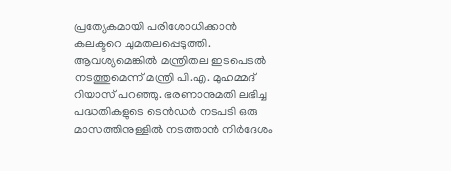പ്രത്യേകമായി പരിശോധിക്കാൻ കലക്ടറെ ചുമതലപ്പെടുത്തി. ആവശ്യമെങ്കിൽ മന്ത്രിതല ഇടപെടൽ നടത്തുമെന്ന് മന്ത്രി പി.എ. മുഹമ്മദ് റിയാസ് പറഞ്ഞു. ഭരണാനുമതി ലഭിച്ച പദ്ധതികളുടെ ടെൻഡർ നടപടി ഒരു മാസത്തിനുള്ളിൽ നടത്താൻ നിർദേശം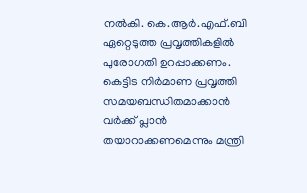നൽകി. കെ.ആർ.എഫ്.ബി ഏറ്റെടുത്ത പ്രവൃത്തികളിൽ പുരോഗതി ഉറപ്പാക്കണം. കെട്ടിട നിർമാണ പ്രവൃത്തി സമയബന്ധിതമാക്കാൻ വർക്ക് പ്ലാൻ തയാറാക്കണമെന്നും മന്ത്രി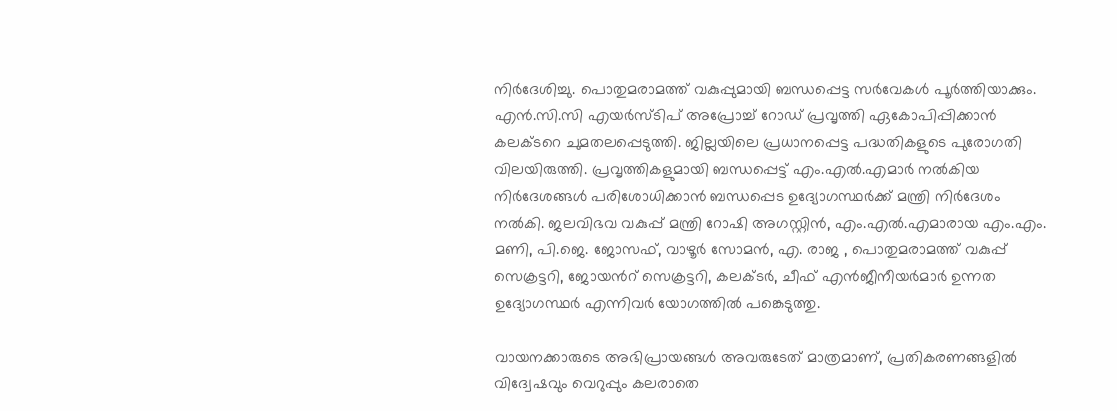നിർദേശിച്ചു. പൊതുമരാമത്ത് വകുപ്പുമായി ബന്ധപ്പെട്ട സർവേകൾ പൂർത്തിയാക്കും. എൻ.സി.സി എയർസ്ടിപ് അപ്രോച്ച് റോഡ് പ്രവൃത്തി ഏകോപിപ്പിക്കാൻ കലക്ടറെ ചുമതലപ്പെടുത്തി. ജില്ലയിലെ പ്രധാനപ്പെട്ട പദ്ധതികളുടെ പുരോഗതി വിലയിരുത്തി. പ്രവൃത്തികളുമായി ബന്ധപ്പെട്ട് എം.എൽ.എമാർ നൽകിയ നിർദേശങ്ങൾ പരിശോധിക്കാൻ ബന്ധപ്പെട ഉദ്യോഗസ്ഥർക്ക് മന്ത്രി നിർദേശം നൽകി. ജലവിഭവ വകുപ്പ് മന്ത്രി റോഷി അഗസ്റ്റിൻ, എം.എൽ.എമാരായ എം.എം. മണി, പി.ജെ. ജോസഫ്, വാഴൂർ സോമൻ, എ. രാജ , പൊതുമരാമത്ത് വകുപ്പ് സെക്രട്ടറി, ജോയന്‍റ് സെക്രട്ടറി, കലക്ടർ, ചീഫ് എൻജീനീയർമാർ ഉന്നത ഉദ്യോഗസ്ഥർ എന്നിവർ യോഗത്തിൽ പങ്കെടുത്തു.

വായനക്കാരുടെ അഭിപ്രായങ്ങള്‍ അവരുടേത് മാത്രമാണ്, പ്രതികരണങ്ങളിൽ വിദ്വേഷവും വെറുപ്പും കലരാതെ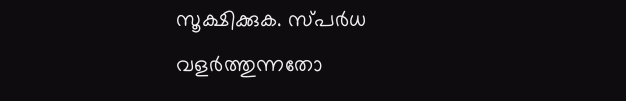സൂക്ഷിക്കുക. സ്പർധ വളർത്തുന്നതോ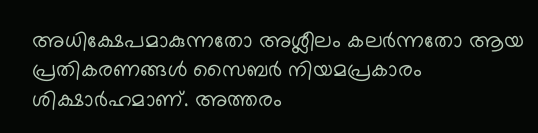അധിക്ഷേപമാകുന്നതോ അശ്ലീലം കലർന്നതോ ആയ പ്രതികരണങ്ങൾ സൈബർ നിയമപ്രകാരം ശിക്ഷാർഹമാണ്. അത്തരം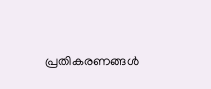പ്രതികരണങ്ങൾ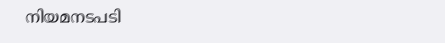നിയമനടപടി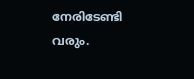നേരിടേണ്ടി വരും.